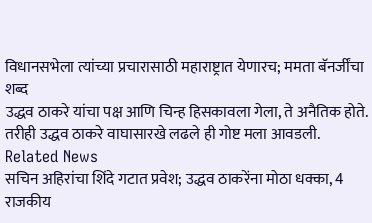विधानसभेला त्यांच्या प्रचारासाठी महाराष्ट्रात येणारच; ममता बॅनर्जींचा शब्द
उद्धव ठाकरे यांचा पक्ष आणि चिन्ह हिसकावला गेला, ते अनैतिक होते.
तरीही उद्धव ठाकरे वाघासारखे लढले ही गोष्ट मला आवडली.
Related News
सचिन अहिरांचा शिंदे गटात प्रवेश; उद्धव ठाकरेंना मोठा धक्का, 4 राजकीय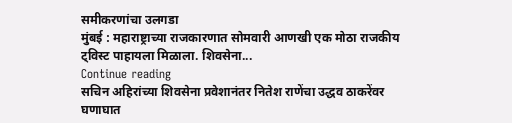समीकरणांचा उलगडा
मुंबई : महाराष्ट्राच्या राजकारणात सोमवारी आणखी एक मोठा राजकीय ट्विस्ट पाहायला मिळाला. शिवसेना...
Continue reading
सचिन अहिरांच्या शिवसेना प्रवेशानंतर नितेश राणेंचा उद्धव ठाकरेंवर घणाघात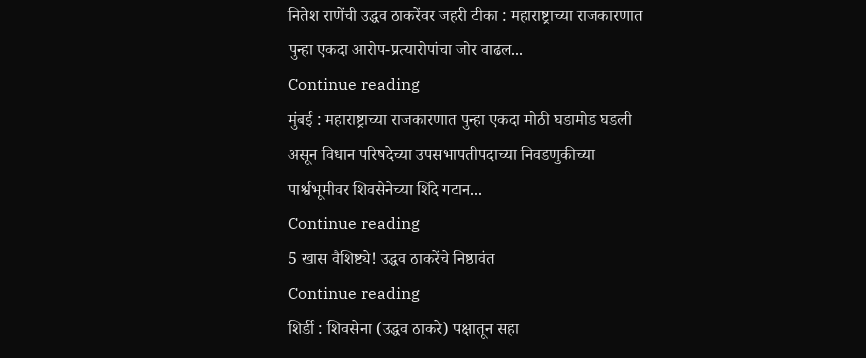नितेश राणेंची उद्धव ठाकरेंवर जहरी टीका : महाराष्ट्राच्या राजकारणात पुन्हा एकदा आरोप-प्रत्यारोपांचा जोर वाढल...
Continue reading
मुंबई : महाराष्ट्राच्या राजकारणात पुन्हा एकदा मोठी घडामोड घडली असून विधान परिषदेच्या उपसभापतीपदाच्या निवडणुकीच्या पार्श्वभूमीवर शिवसेनेच्या शिंदे गटान...
Continue reading
5 खास वैशिष्ट्ये! उद्धव ठाकरेंचे निष्ठावंत
Continue reading
शिर्डी : शिवसेना (उद्धव ठाकरे) पक्षातून सहा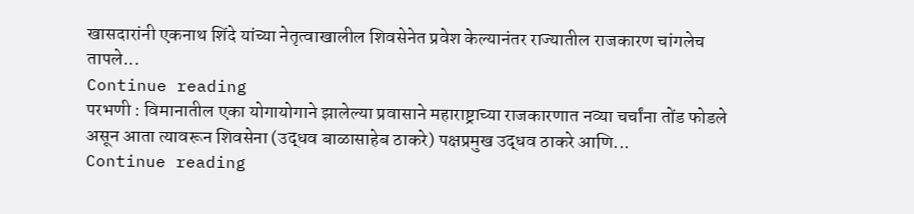खासदारांनी एकनाथ शिंदे यांच्या नेतृत्वाखालील शिवसेनेत प्रवेश केल्यानंतर राज्यातील राजकारण चांगलेच तापले...
Continue reading
परभणी : विमानातील एका योगायोगाने झालेल्या प्रवासाने महाराष्ट्राच्या राजकारणात नव्या चर्चांना तोंड फोडले असून आता त्यावरून शिवसेना (उद्धव बाळासाहेब ठाकरे) पक्षप्रमुख उद्धव ठाकरे आणि...
Continue reading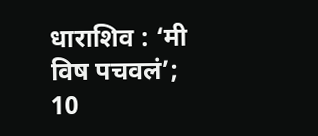धाराशिव : ‘मी विष पचवलं’; 10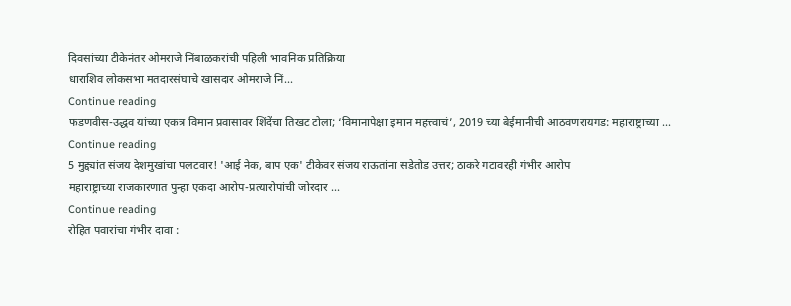दिवसांच्या टीकेनंतर ओमराजे निंबाळकरांची पहिली भावनिक प्रतिक्रिया
धाराशिव लोकसभा मतदारसंघाचे खासदार ओमराजे निं...
Continue reading
फडणवीस-उद्धव यांच्या एकत्र विमान प्रवासावर शिंदेंचा तिखट टोला; ‘विमानापेक्षा इमान महत्त्वाचं’, 2019 च्या बेईमानीची आठवणरायगड: महाराष्ट्राच्या ...
Continue reading
5 मुद्द्यांत संजय देशमुखांचा पलटवार! 'आई नेक, बाप एक' टीकेवर संजय राऊतांना सडेतोड उत्तर; ठाकरे गटावरही गंभीर आरोप
महाराष्ट्राच्या राजकारणात पुन्हा एकदा आरोप-प्रत्यारोपांची जोरदार ...
Continue reading
रोहित पवारांचा गंभीर दावा :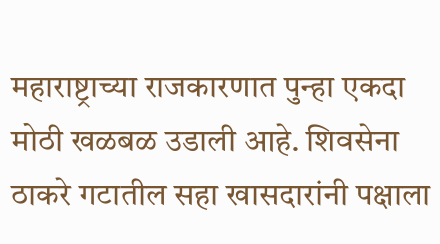महाराष्ट्राच्या राजकारणात पुन्हा एकदा मोठी खळबळ उडाली आहे. शिवसेना ठाकरे गटातील सहा खासदारांनी पक्षाला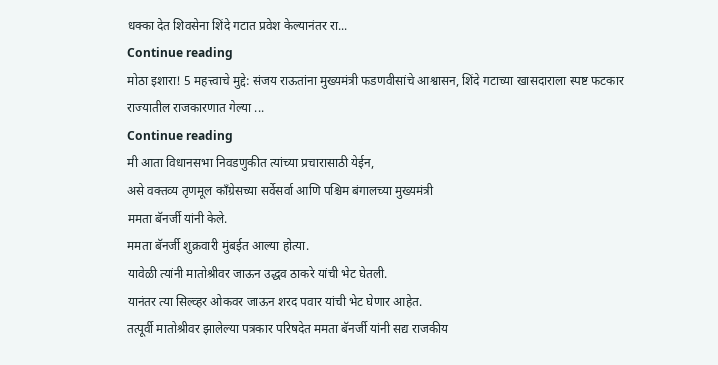धक्का देत शिवसेना शिंदे गटात प्रवेश केल्यानंतर रा...
Continue reading
मोठा इशारा! 5 महत्त्वाचे मुद्दे: संजय राऊतांना मुख्यमंत्री फडणवीसांचे आश्वासन, शिंदे गटाच्या खासदाराला स्पष्ट फटकार
राज्यातील राजकारणात गेल्या ...
Continue reading
मी आता विधानसभा निवडणुकीत त्यांच्या प्रचारासाठी येईन,
असे वक्तव्य तृणमूल काँग्रेसच्या सर्वेसर्वा आणि पश्चिम बंगालच्या मुख्यमंत्री
ममता बॅनर्जी यांनी केले.
ममता बॅनर्जी शुक्रवारी मुंबईत आल्या होत्या.
यावेळी त्यांनी मातोश्रीवर जाऊन उद्धव ठाकरे यांची भेट घेतली.
यानंतर त्या सिल्व्हर ओकवर जाऊन शरद पवार यांची भेट घेणार आहेत.
तत्पूर्वी मातोश्रीवर झालेल्या पत्रकार परिषदेत ममता बॅनर्जी यांनी सद्य राजकीय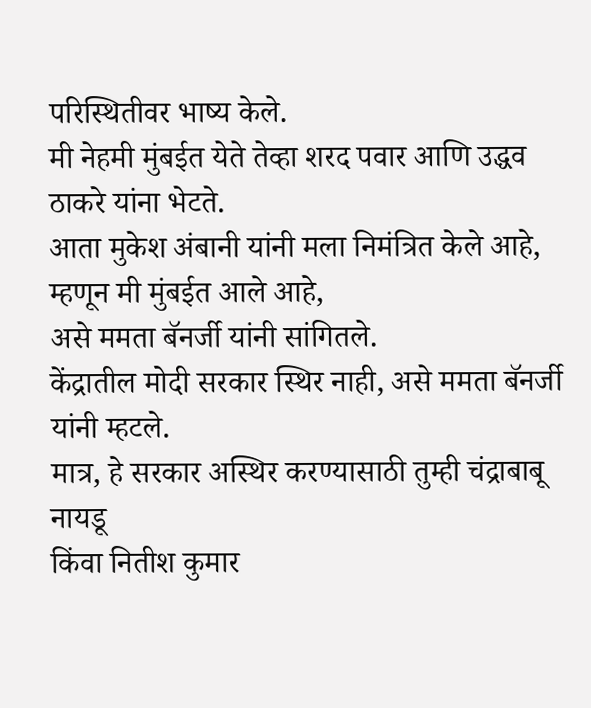परिस्थितीवर भाष्य केले.
मी नेहमी मुंबईत येते तेव्हा शरद पवार आणि उद्धव ठाकरे यांना भेटते.
आता मुकेश अंबानी यांनी मला निमंत्रित केले आहे, म्हणून मी मुंबईत आले आहे,
असे ममता बॅनर्जी यांनी सांगितले.
केंद्रातील मोदी सरकार स्थिर नाही, असे ममता बॅनर्जी यांनी म्हटले.
मात्र, हे सरकार अस्थिर करण्यासाठी तुम्ही चंद्राबाबू नायडू
किंवा नितीश कुमार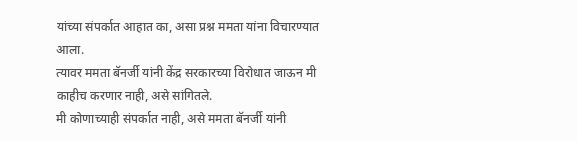यांच्या संपर्कात आहात का, असा प्रश्न ममता यांना विचारण्यात आला.
त्यावर ममता बॅनर्जी यांनी केंद्र सरकारच्या विरोधात जाऊन मी काहीच करणार नाही, असे सांगितले.
मी कोणाच्याही संपर्कात नाही, असे ममता बॅनर्जी यांनी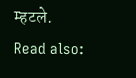म्हटले.
Read also: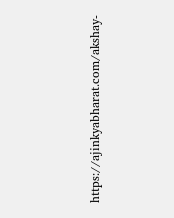https://ajinkyabharat.com/akshay-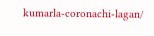kumarla-coronachi-lagan/